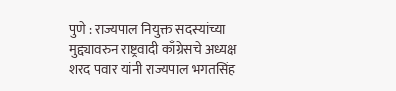पुणे : राज्यपाल नियुक्त सदस्यांच्या मुद्द्यावरुन राष्ट्रवादी काँग्रेसचे अध्यक्ष शरद पवार यांनी राज्यपाल भगतसिंह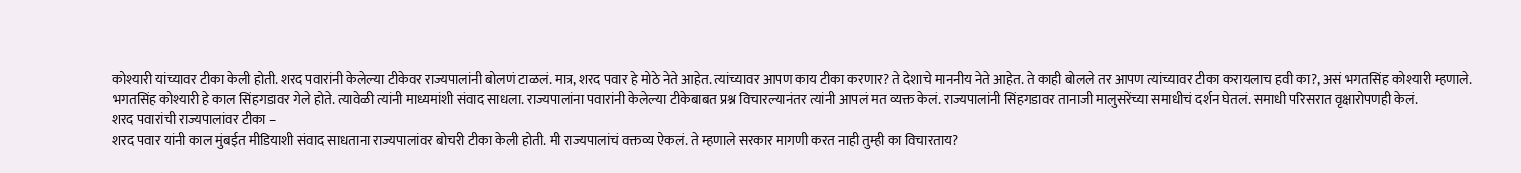कोश्यारी यांच्यावर टीका केली होती. शरद पवारांनी केलेल्या टीकेवर राज्यपालांनी बोलणं टाळलं. मात्र, शरद पवार हे मोठे नेते आहेत. त्यांच्यावर आपण काय टीका करणार? ते देशाचे माननीय नेते आहेत. ते काही बोलले तर आपण त्यांच्यावर टीका करायलाच हवी का?, असं भगतसिंह कोश्यारी म्हणाले.
भगतसिंह कोश्यारी हे काल सिंहगडावर गेले होते. त्यावेळी त्यांनी माध्यमांशी संवाद साधला. राज्यपालांना पवारांनी केलेल्या टीकेबाबत प्रश्न विचारल्यानंतर त्यांनी आपलं मत व्यक्त केलं. राज्यपालांनी सिंहगडावर तानाजी मालुसरेंच्या समाधीचं दर्शन घेतलं. समाधी परिसरात वृक्षारोपणही केलं.
शरद पवारांची राज्यपालांवर टीका –
शरद पवार यांनी काल मुंबईत मीडियाशी संवाद साधताना राज्यपालांवर बोचरी टीका केली होती. मी राज्यपालांचं वक्तव्य ऐकलं. ते म्हणाले सरकार मागणी करत नाही तुम्ही का विचारताय?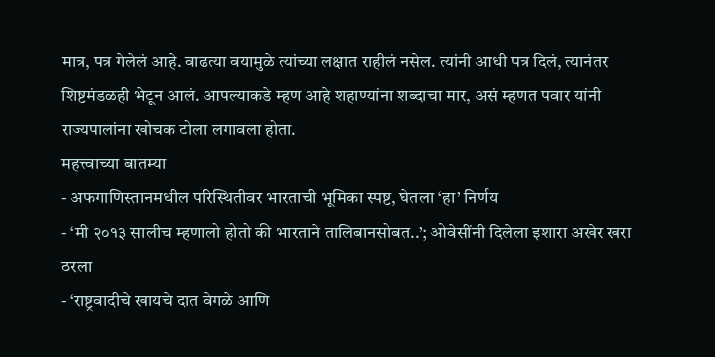मात्र, पत्र गेलेलं आहे. वाढत्या वयामुळे त्यांच्या लक्षात राहीलं नसेल. त्यांनी आधी पत्र दिलं, त्यानंतर शिष्टमंडळही भेटून आलं. आपल्याकडे म्हण आहे शहाण्यांना शब्दाचा मार, असं म्हणत पवार यांनी राज्यपालांना खोचक टोला लगावला होता.
महत्त्वाच्या बातम्या
- अफगाणिस्तानमधील परिस्थितीवर भारताची भूमिका स्पष्ट, घेतला ‘हा’ निर्णय
- ‘मी २०१३ सालीच म्हणालो होतो की भारताने तालिबानसोबत..’; ओवेसींनी दिलेला इशारा अखेर खरा ठरला
- ‘राष्ट्रवादीचे खायचे दात वेगळे आणि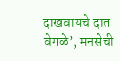दाखवायचे दात वेगळे’, मनसेची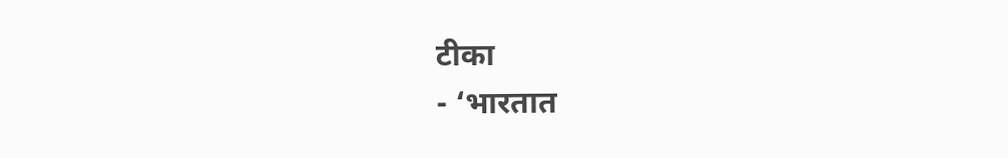टीका
- ‘भारतात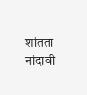शांतता नांदावी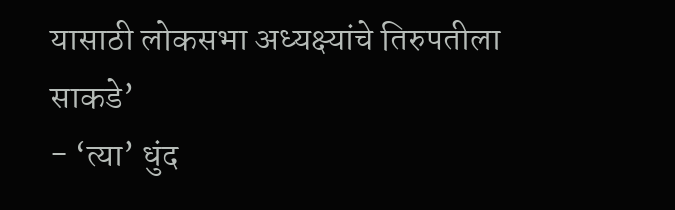यासाठी लोकसभा अध्यक्ष्यांचे तिरुपतीला साकडे’
- ‘त्या’ धुंद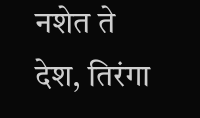नशेत ते देश, तिरंगा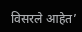विसरले आहेत’